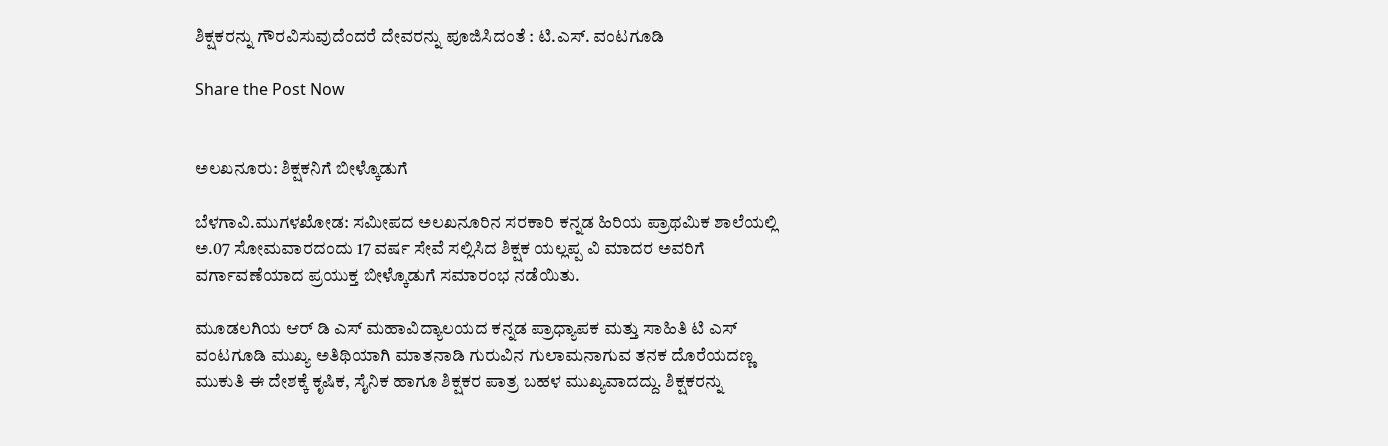ಶಿಕ್ಷಕರನ್ನು ಗೌರವಿಸುವುದೆಂದರೆ ದೇವರನ್ನು ಪೂಜಿಸಿದಂತೆ : ಟಿ.ಎಸ್. ವಂಟಗೂಡಿ

Share the Post Now


ಅಲಖನೂರು: ಶಿಕ್ಷಕನಿಗೆ ಬೀಳ್ಕೊಡುಗೆ

ಬೆಳಗಾವಿ.ಮುಗಳಖೋಡ: ಸಮೀಪದ ಅಲಖನೂರಿನ ಸರಕಾರಿ ಕನ್ನಡ ಹಿರಿಯ ಪ್ರಾಥಮಿಕ ಶಾಲೆಯಲ್ಲಿ ಅ.07 ಸೋಮವಾರದಂದು 17 ವರ್ಷ ಸೇವೆ ಸಲ್ಲಿಸಿದ ಶಿಕ್ಷಕ ಯಲ್ಲಪ್ಪ ವಿ ಮಾದರ ಅವರಿಗೆ ವರ್ಗಾವಣೆಯಾದ ಪ್ರಯುಕ್ತ ಬೀಳ್ಕೊಡುಗೆ ಸಮಾರಂಭ ನಡೆಯಿತು.

ಮೂಡಲಗಿಯ ಆರ್‌ ಡಿ ಎಸ್ ಮಹಾವಿದ್ಯಾಲಯದ ಕನ್ನಡ ಪ್ರಾಧ್ಯಾಪಕ ಮತ್ತು ಸಾಹಿತಿ ಟಿ ಎಸ್ ವಂಟಗೂಡಿ ಮುಖ್ಯ ಅತಿಥಿಯಾಗಿ ಮಾತನಾಡಿ ಗುರುವಿನ ಗುಲಾಮನಾಗುವ ತನಕ ದೊರೆಯದಣ್ಣ ಮುಕುತಿ ಈ ದೇಶಕ್ಕೆ ಕೃಷಿಕ, ಸೈನಿಕ ಹಾಗೂ ಶಿಕ್ಷಕರ ಪಾತ್ರ ಬಹಳ ಮುಖ್ಯವಾದದ್ದು. ಶಿಕ್ಷಕರನ್ನು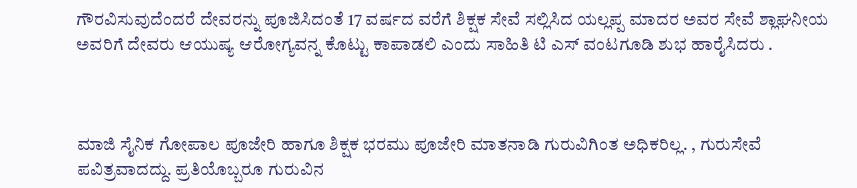ಗೌರವಿಸುವುದೆಂದರೆ ದೇವರನ್ನು ಪೂಜಿಸಿದಂತೆ 17 ವರ್ಷದ ವರೆಗೆ ಶಿಕ್ಷಕ ಸೇವೆ ಸಲ್ಲಿಸಿದ ಯಲ್ಲಪ್ಪ ಮಾದರ ಅವರ ಸೇವೆ ಶ್ಲಾಘನೀಯ ಅವರಿಗೆ ದೇವರು ಆಯುಷ್ಯ ಆರೋಗ್ಯವನ್ನ ಕೊಟ್ಟು ಕಾಪಾಡಲಿ ಎಂದು ಸಾಹಿತಿ ಟಿ ಎಸ್ ವಂಟಗೂಡಿ ಶುಭ ಹಾರೈಸಿದರು .



ಮಾಜಿ ಸೈನಿಕ ಗೋಪಾಲ ಪೂಜೇರಿ ಹಾಗೂ ಶಿಕ್ಷಕ ಭರಮು ಪೂಜೇರಿ ಮಾತನಾಡಿ ಗುರುವಿಗಿಂತ ಅಧಿಕರಿಲ್ಲ. , ಗುರುಸೇವೆ ಪವಿತ್ರವಾದದ್ದು. ಪ್ರತಿಯೊಬ್ಬರೂ ಗುರುವಿನ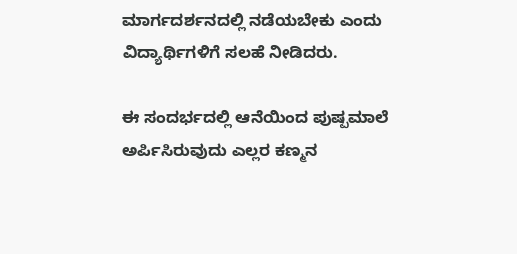ಮಾರ್ಗದರ್ಶನದಲ್ಲಿ ನಡೆಯಬೇಕು ಎಂದು ವಿದ್ಯಾರ್ಥಿಗಳಿಗೆ ಸಲಹೆ ನೀಡಿದರು.

ಈ ಸಂದರ್ಭದಲ್ಲಿ ಆನೆಯಿಂದ ಪುಷ್ಪಮಾಲೆ ಅರ್ಪಿಸಿರುವುದು ಎಲ್ಲರ ಕಣ್ಮನ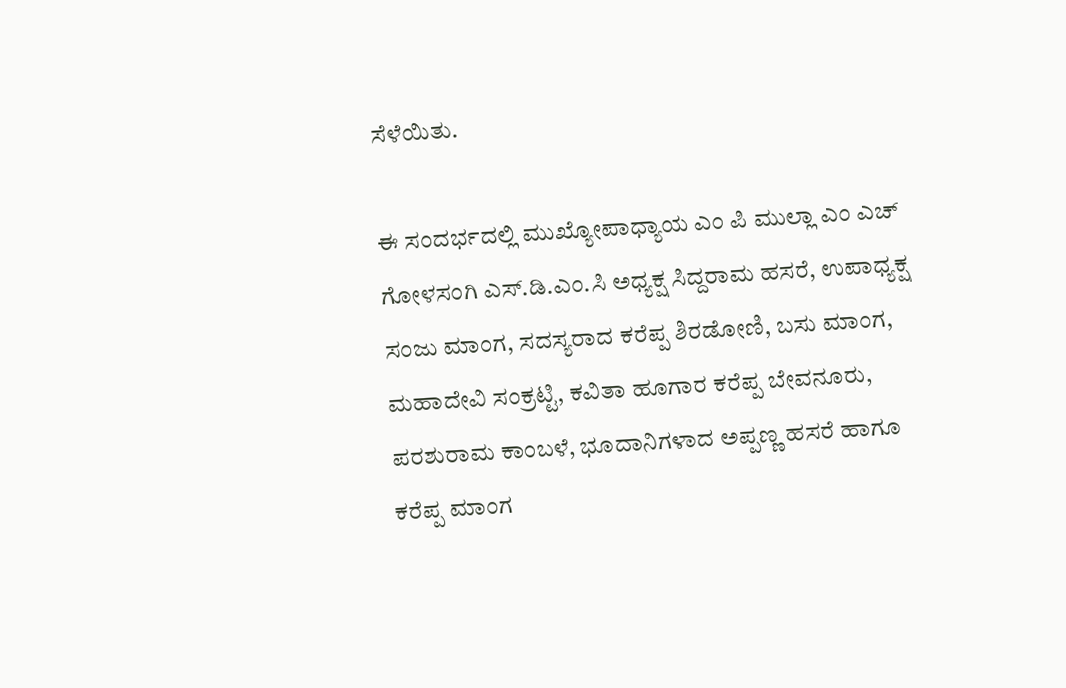ಸೆಳೆಯಿತು.

ಈ ಸಂದರ್ಭದಲ್ಲಿ ಮುಖ್ಯೋಪಾಧ್ಯಾಯ ಎಂ ಪಿ ಮುಲ್ಲಾ ಎಂ ಎಚ್ ಗೋಳಸಂಗಿ ಎಸ್.ಡಿ.ಎಂ.ಸಿ ಅಧ್ಯಕ್ಷ ಸಿದ್ದರಾಮ ಹಸರೆ, ಉಪಾಧ್ಯಕ್ಷ ಸಂಜು ಮಾಂಗ, ಸದಸ್ಯರಾದ ಕರೆಪ್ಪ ಶಿರಡೋಣಿ, ಬಸು ಮಾಂಗ, ಮಹಾದೇವಿ ಸಂಕ್ರಟ್ಟಿ, ಕವಿತಾ ಹೂಗಾರ ಕರೆಪ್ಪ ಬೇವನೂರು, ಪರಶುರಾಮ ಕಾಂಬಳೆ, ಭೂದಾನಿಗಳಾದ ಅಪ್ಪಣ್ಣ ಹಸರೆ ಹಾಗೂ ಕರೆಪ್ಪ ಮಾಂಗ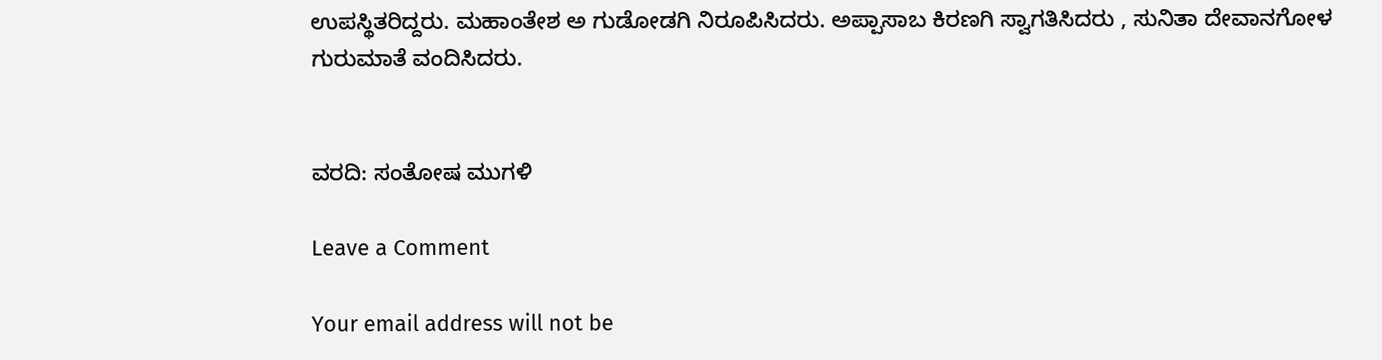ಉಪಸ್ಥಿತರಿದ್ದರು. ಮಹಾಂತೇಶ ಅ ಗುಡೋಡಗಿ ನಿರೂಪಿಸಿದರು. ಅಪ್ಪಾಸಾಬ ಕಿರಣಗಿ ಸ್ವಾಗತಿಸಿದರು , ಸುನಿತಾ ದೇವಾನಗೋಳ ಗುರುಮಾತೆ ವಂದಿಸಿದರು.


ವರದಿ: ಸಂತೋಷ ಮುಗಳಿ

Leave a Comment

Your email address will not be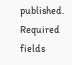published. Required fields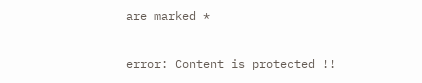are marked *

error: Content is protected !!